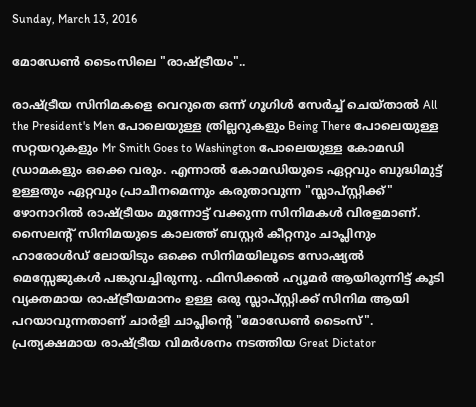Sunday, March 13, 2016

മോഡേണ്‍ ടൈംസിലെ "രാഷ്ട്രീയം"..

രാഷ്ട്രീയ സിനിമകളെ വെറുതെ ഒന്ന് ഗൂഗിള്‍ സേര്‍ച്ച്‌ ചെയ്‌താല്‍ All the President's Men പോലെയുള്ള ത്രില്ലറുകളും Being There പോലെയുള്ള സറ്റയറുകളും Mr Smith Goes to Washington പോലെയുള്ള കോമഡി ഡ്രാമകളും ഒക്കെ വരും. എന്നാല്‍ കോമഡിയുടെ ഏറ്റവും ബുദ്ധിമുട്ട് ഉള്ളതും ഏറ്റവും പ്രാചീനമെന്നും കരുതാവുന്ന "സ്ലാപ്സ്റ്റിക്ക്" ഴോനാറില്‍ രാഷ്ട്രീയം മുന്നോട്ട് വക്കുന്ന സിനിമകള്‍ വിരളമാണ്. സൈലന്റ് സിനിമയുടെ കാലത്ത് ബസ്റ്റര്‍ കീറ്റനും ചാപ്ലിനും ഹാരോള്‍ഡ്‌ ലോയിടും ഒക്കെ സിനിമയിലൂടെ സോഷ്യല്‍ മെസ്സേജുകള്‍ പങ്കുവച്ചിരുന്നു. ഫിസിക്കല്‍ ഹ്യൂമര്‍ ആയിരുന്നിട്ട് കൂടി വ്യക്തമായ രാഷ്ട്രീയമാനം ഉള്ള ഒരു സ്ലാപ്സ്റ്റിക്ക് സിനിമ ആയി പറയാവുന്നതാണ് ചാര്‍ളി ചാപ്ലിന്റെ "മോഡേണ്‍ ടൈംസ്‌".
പ്രത്യക്ഷമായ രാഷ്ട്രീയ വിമര്‍ശനം നടത്തിയ Great Dictator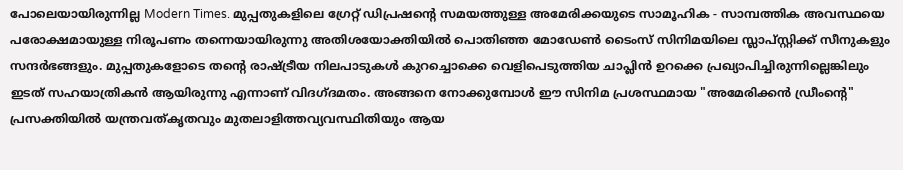പോലെയായിരുന്നില്ല Modern Times. മുപ്പതുകളിലെ ഗ്രേറ്റ് ഡിപ്രഷന്റെ സമയത്തുള്ള അമേരിക്കയുടെ സാമൂഹിക - സാമ്പത്തിക അവസ്ഥയെ പരോക്ഷമായുള്ള നിരൂപണം തന്നെയായിരുന്നു അതിശയോക്തിയില്‍ പൊതിഞ്ഞ മോഡേണ്‍ ടൈംസ്‌ സിനിമയിലെ സ്ലാപ്സ്റ്റിക്ക് സീനുകളും സന്ദര്‍ഭങ്ങളും. മുപ്പതുകളോടെ തന്‍റെ രാഷ്ട്രീയ നിലപാടുകള്‍ കുറച്ചൊക്കെ വെളിപെടുത്തിയ ചാപ്ലിന്‍ ഉറക്കെ പ്രഖ്യാപിച്ചിരുന്നില്ലെങ്കിലും ഇടത് സഹയാത്രികന്‍ ആയിരുന്നു എന്നാണ് വിദഗ്ദമതം. അങ്ങനെ നോക്കുമ്പോള്‍ ഈ സിനിമ പ്രശസ്ഥമായ "അമേരിക്കന്‍ ഡ്രീംന്‍റെ" പ്രസക്തിയില്‍ യന്ത്രവത്കൃതവും മുതലാളിത്തവ്യവസ്ഥിതിയും ആയ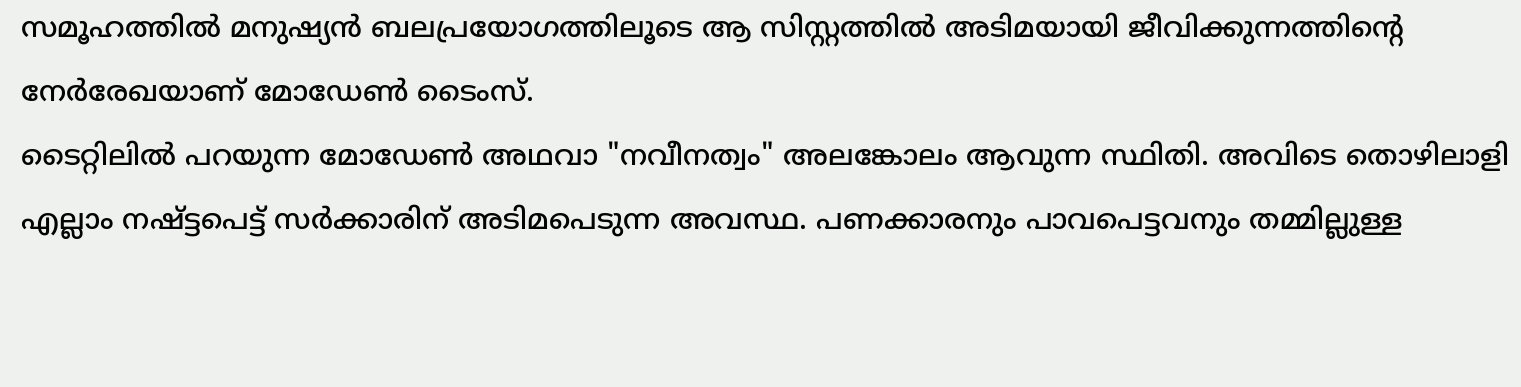സമൂഹത്തില്‍ മനുഷ്യന്‍ ബലപ്രയോഗത്തിലൂടെ ആ സിസ്റ്റത്തില്‍ അടിമയായി ജീവിക്കുന്നത്തിന്റെ നേര്‍രേഖയാണ് മോഡേണ്‍ ടൈംസ്‌.
ടൈറ്റിലില്‍ പറയുന്ന മോഡേണ്‍ അഥവാ "നവീനത്വം" അലങ്കോലം ആവുന്ന സ്ഥിതി. അവിടെ തൊഴിലാളി എല്ലാം നഷ്ട്ടപെട്ട് സര്‍ക്കാരിന് അടിമപെടുന്ന അവസ്ഥ. പണക്കാരനും പാവപെട്ടവനും തമ്മില്ലുള്ള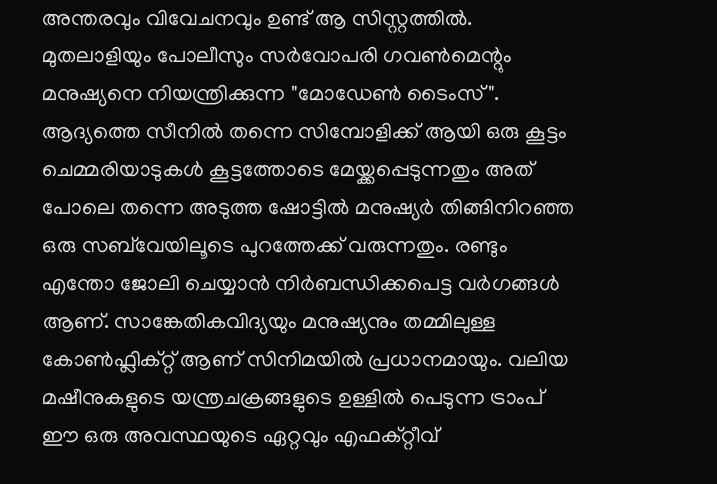അന്തരവും വിവേചനവും ഉണ്ട് ആ സിസ്റ്റത്തില്‍. മുതലാളിയും പോലീസും സര്‍വോപരി ഗവണ്‍മെന്റും മനുഷ്യനെ നിയന്ത്രിക്കുന്ന "മോഡേണ്‍ ടൈംസ്‌". ആദ്യത്തെ സീനില്‍ തന്നെ സിമ്പോളിക്ക് ആയി ഒരു കൂട്ടം ചെമ്മരിയാടുകള്‍ കൂട്ടത്തോടെ മേയ്ക്കപ്പെടുന്നതും അത് പോലെ തന്നെ അടുത്ത ഷോട്ടില്‍ മനുഷ്യര്‍ തിങ്ങിനിറഞ്ഞ ഒരു സബ്‌വേയിലൂടെ പുറത്തേക്ക് വരുന്നതും. രണ്ടും എന്തോ ജോലി ചെയ്യാന്‍ നിര്‍ബന്ധിക്കപെട്ട വര്‍ഗങ്ങള്‍ ആണ്. സാങ്കേതികവിദ്യയും മനുഷ്യനും തമ്മിലുള്ള കോണ്‍ഫ്ലിക്റ്റ് ആണ് സിനിമയില്‍ പ്രധാനമായും. വലിയ മഷീനുകളുടെ യന്ത്രചക്രങ്ങളുടെ ഉള്ളില്‍ പെടുന്ന ട്രാംപ് ഈ ഒരു അവസ്ഥയുടെ ഏറ്റവും എഫക്റ്റീവ്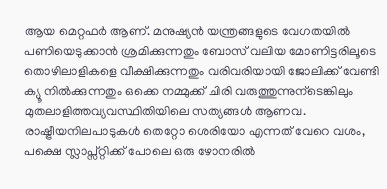ആയ മെറ്റഫര്‍ ആണ്. മനുഷ്യന്‍ യന്ത്രങ്ങളുടെ വേഗതയില്‍ പണിയെടുക്കാന്‍ ശ്രമിക്കുന്നതും ബോസ് വലിയ മോണിട്ടരിലൂടെ തൊഴിലാളികളെ വീക്ഷിക്കുന്നതും വരിവരിയായി ജോലിക്ക് വേണ്ടി ക്യൂ നില്‍ക്കുന്നതും ഒക്കെ നമ്മുക്ക് ചിരി വരുത്തുന്നുന്ടെങ്കിലും മുതലാളിത്തവ്യവസ്ഥിതിയിലെ സത്യങ്ങള്‍ ആണവ. രാഷ്ട്രീയനിലപാടുകള്‍ തെറ്റോ ശെരിയോ എന്നത് വേറെ വശം, പക്ഷെ സ്ലാപ്സ്റ്റിക്ക് പോലെ ഒരു ഴോനരില്‍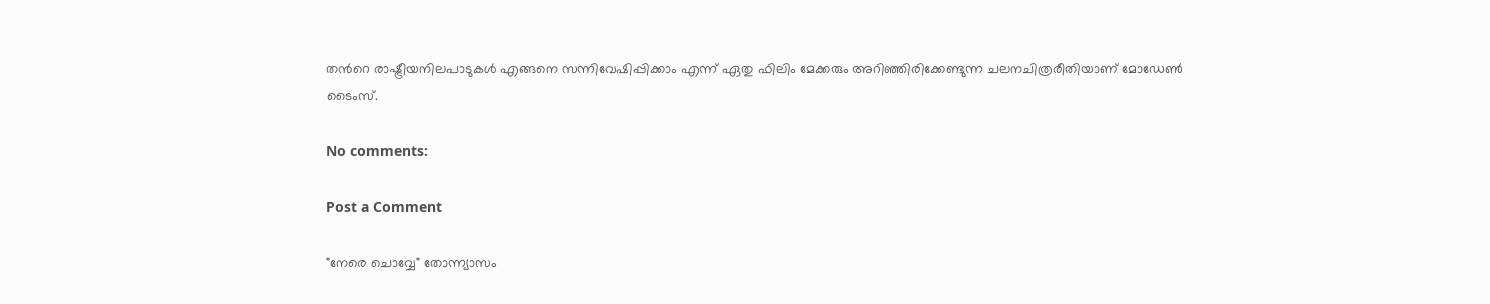തന്‍റെ രാഷ്ട്രീയനിലപാടുകള്‍ എങ്ങനെ സന്നിവേഷിപ്പിക്കാം എന്ന് ഏതു ഫിലിം മേക്കരും അറിഞ്ഞിരിക്കേണ്ടുന്ന ചലനചിത്രരീതിയാണ് മോഡേണ്‍ ടൈംസ്‌.

No comments:

Post a Comment

"നേരെ ചൊവ്വേ" തോന്ന്യാസം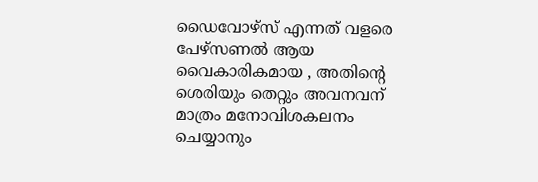ഡൈവോഴ്സ് എന്നത് വളരെ പേഴ്സണൽ ആയ വൈകാരികമായ , അതിന്റെ ശെരിയും തെറ്റും അവനവന് മാത്രം മനോവിശകലനം ചെയ്യാനും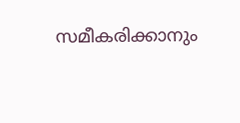സമീകരിക്കാനും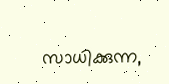സാധിക്കുന്ന,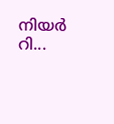നിയർ റി...